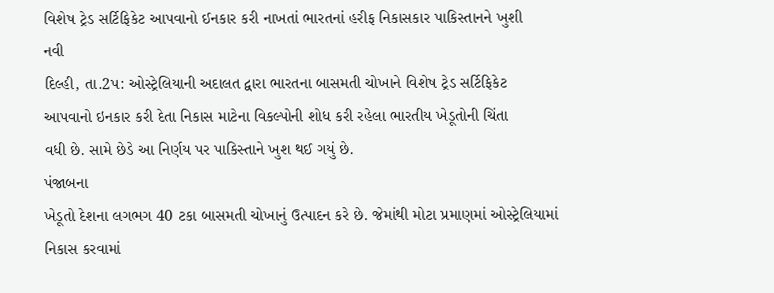વિશેષ ટ્રેડ સર્ટિફિકેટ આપવાનો ઈનકાર કરી નાખતાં ભારતનાં હરીફ નિકાસકાર પાકિસ્તાનને ખુશી
નવી
દિલ્હી, તા.2પ: ઓસ્ટ્રેલિયાની અદાલત દ્વારા ભારતના બાસમતી ચોખાને વિશેષ ટ્રેડ સર્ટિફિકેટ
આપવાનો ઇનકાર કરી દેતા નિકાસ માટેના વિકલ્પોની શોધ કરી રહેલા ભારતીય ખેડૂતોની ચિંતા
વધી છે. સામે છેડે આ નિર્ણય પર પાકિસ્તાને ખુશ થઈ ગયું છે.
પંજાબના
ખેડૂતો દેશના લગભગ 40 ટકા બાસમતી ચોખાનું ઉત્પાદન કરે છે. જેમાંથી મોટા પ્રમાણમાં ઓસ્ટ્રેલિયામાં
નિકાસ કરવામાં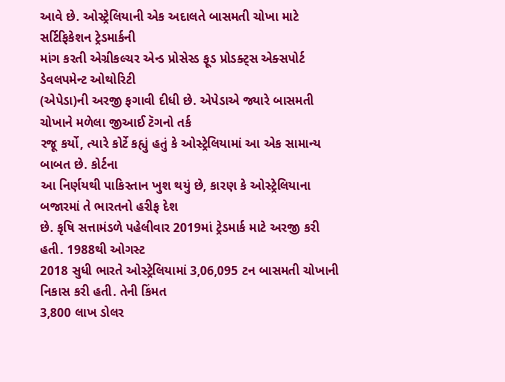આવે છે. ઓસ્ટ્રેલિયાની એક અદાલતે બાસમતી ચોખા માટે સર્ટિફિકેશન ટ્રેડમાર્કની
માંગ કરતી એગ્રીકલ્ચર એન્ડ પ્રોસેસ્ડ ફૂડ પ્રોડક્ટ્સ એક્સપોર્ટ ડેવલપમેન્ટ ઓથોરિટી
(એપેડા)ની અરજી ફગાવી દીધી છે. એપેડાએ જ્યારે બાસમતી ચોખાને મળેલા જીઆઈ ટૅગનો તર્ક
રજૂ કર્યો, ત્યારે કોર્ટે કહ્યું હતું કે ઓસ્ટ્રેલિયામાં આ એક સામાન્ય બાબત છે. કોર્ટના
આ નિર્ણયથી પાકિસ્તાન ખુશ થયું છે, કારણ કે ઓસ્ટ્રેલિયાના બજારમાં તે ભારતનો હરીફ દેશ
છે. કૃષિ સત્તામંડળે પહેલીવાર 2019માં ટ્રેડમાર્ક માટે અરજી કરી હતી. 1988થી ઓગસ્ટ
2018 સુધી ભારતે ઓસ્ટ્રેલિયામાં 3,06,095 ટન બાસમતી ચોખાની નિકાસ કરી હતી. તેની કિંમત
3,800 લાખ ડોલર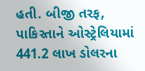હતી. બીજી તરફ, પાકિસ્તાને ઓસ્ટ્રેલિયામાં 441.2 લાખ ડોલરના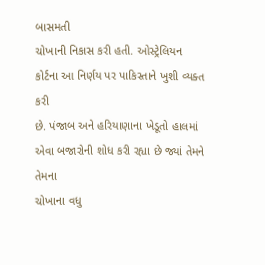બાસમતી
ચોખાની નિકાસ કરી હતી. ઓસ્ટ્રેલિયન કોર્ટના આ નિર્ણય પર પાકિસ્તાને ખુશી વ્યક્ત કરી
છે. પંજાબ અને હરિયાણાના ખેડૂતો હાલમાં એવા બજારોની શોધ કરી રહ્યા છે જ્યાં તેમને તેમના
ચોખાના વધુ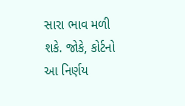સારા ભાવ મળી શકે. જોકે, કોર્ટનો આ નિર્ણય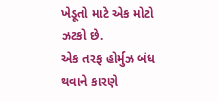ખેડૂતો માટે એક મોટો ઝટકો છે.
એક તરફ હોર્મુઝ બંધ થવાને કારણે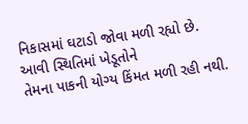નિકાસમાં ઘટાડો જોવા મળી રહ્યો છે. આવી સ્થિતિમાં ખેડૂતોને
તેમના પાકની યોગ્ય કિંમત મળી રહી નથી.